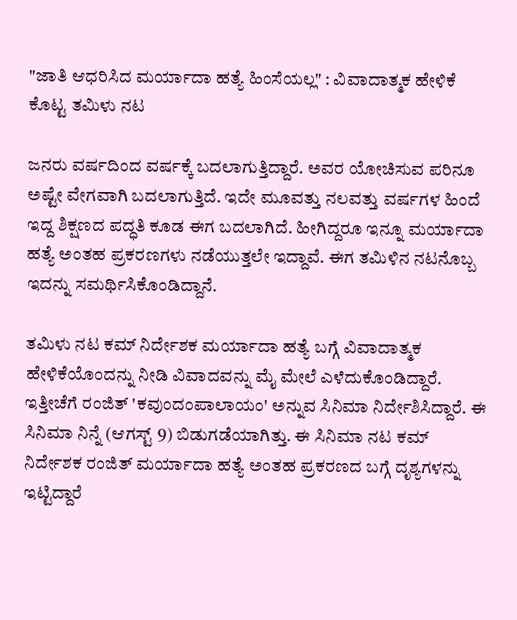"ಜಾತಿ ಆಧರಿಸಿದ ಮರ್ಯಾದಾ ಹತ್ಯೆ ಹಿಂಸೆಯಲ್ಲ" : ವಿವಾದಾತ್ಮಕ ಹೇಳಿಕೆ ಕೊಟ್ಟ ತಮಿಳು ನಟ

ಜನರು ವರ್ಷದಿಂದ ವರ್ಷಕ್ಕೆ ಬದಲಾಗುತ್ತಿದ್ದಾರೆ. ಅವರ ಯೋಚಿಸುವ ಪರಿನೂ ಅಷ್ಟೇ ವೇಗವಾಗಿ ಬದಲಾಗುತ್ತಿದೆ. ಇದೇ ಮೂವತ್ತು ನಲವತ್ತು ವರ್ಷಗಳ ಹಿಂದೆ ಇದ್ದ ಶಿಕ್ಷಣದ ಪದ್ಧತಿ ಕೂಡ ಈಗ ಬದಲಾಗಿದೆ. ಹೀಗಿದ್ದರೂ ಇನ್ನೂ ಮರ್ಯಾದಾ ಹತ್ಯೆ ಅಂತಹ ಪ್ರಕರಣಗಳು ನಡೆಯುತ್ತಲೇ ಇದ್ದಾವೆ. ಈಗ ತಮಿಳಿನ ನಟನೊಬ್ಬ ಇದನ್ನು ಸಮರ್ಥಿಸಿಕೊಂಡಿದ್ದಾನೆ.

ತಮಿಳು ನಟ ಕಮ್ ನಿರ್ದೇಶಕ ಮರ್ಯಾದಾ ಹತ್ಯೆ ಬಗ್ಗೆ ವಿವಾದಾತ್ಮಕ ಹೇಳಿಕೆಯೊಂದನ್ನು ನೀಡಿ ವಿವಾದವನ್ನು ಮೈ ಮೇಲೆ ಎಳೆದುಕೊಂಡಿದ್ದಾರೆ. ಇತ್ತೀಚೆಗೆ ರಂಜಿತ್ 'ಕವುಂದಂಪಾಲಾಯಂ' ಅನ್ನುವ ಸಿನಿಮಾ ನಿರ್ದೇಶಿಸಿದ್ದಾರೆ. ಈ ಸಿನಿಮಾ ನಿನ್ನೆ (ಆಗಸ್ಟ್ 9) ಬಿಡುಗಡೆಯಾಗಿತ್ತು. ಈ ಸಿನಿಮಾ ನಟ ಕಮ್ ನಿರ್ದೇಶಕ ರಂಜಿತ್ ಮರ್ಯಾದಾ ಹತ್ಯೆ ಅಂತಹ ಪ್ರಕರಣದ ಬಗ್ಗೆ ದೃಶ್ಯಗಳನ್ನು ಇಟ್ಟಿದ್ದಾರೆ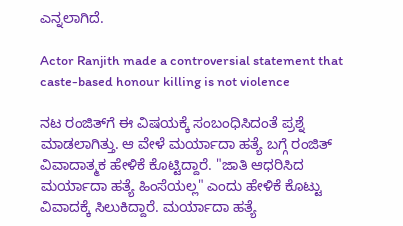ಎನ್ನಲಾಗಿದೆ.

Actor Ranjith made a controversial statement that caste-based honour killing is not violence

ನಟ ರಂಜಿತ್‌ಗೆ ಈ ವಿಷಯಕ್ಕೆ ಸಂಬಂಧಿಸಿದಂತೆ ಪ್ರಶ್ನೆ ಮಾಡಲಾಗಿತ್ತು. ಆ ವೇಳೆ ಮರ್ಯಾದಾ ಹತ್ಯೆ ಬಗ್ಗೆ ರಂಜಿತ್ ವಿವಾದಾತ್ಮಕ ಹೇಳಿಕೆ ಕೊಟ್ಟಿದ್ದಾರೆ. "ಜಾತಿ ಆಧರಿಸಿದ ಮರ್ಯಾದಾ ಹತ್ಯೆ ಹಿಂಸೆಯಲ್ಲ" ಎಂದು ಹೇಳಿಕೆ ಕೊಟ್ಟು ವಿವಾದಕ್ಕೆ ಸಿಲುಕಿದ್ದಾರೆ. ಮರ್ಯಾದಾ ಹತ್ಯೆ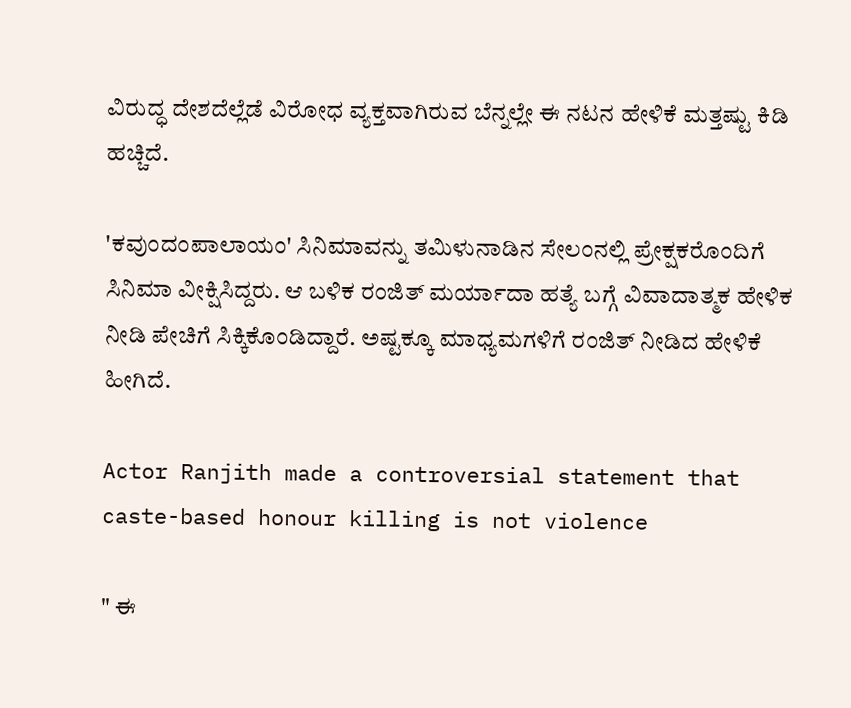ವಿರುದ್ಧ ದೇಶದೆಲ್ಲೆಡೆ ವಿರೋಧ ವ್ಯಕ್ತವಾಗಿರುವ ಬೆನ್ನಲ್ಲೇ ಈ ನಟನ ಹೇಳಿಕೆ ಮತ್ತಷ್ಟು ಕಿಡಿ ಹಚ್ಚಿದೆ.

'ಕವುಂದಂಪಾಲಾಯಂ' ಸಿನಿಮಾವನ್ನು ತಮಿಳುನಾಡಿನ ಸೇಲಂನಲ್ಲಿ ಪ್ರೇಕ್ಷಕರೊಂದಿಗೆ ಸಿನಿಮಾ ವೀಕ್ಷಿಸಿದ್ದರು. ಆ ಬಳಿಕ ರಂಜಿತ್ ಮರ್ಯಾದಾ ಹತ್ಯೆ ಬಗ್ಗೆ ವಿವಾದಾತ್ಮಕ ಹೇಳಿಕ ನೀಡಿ ಪೇಚಿಗೆ ಸಿಕ್ಕಿಕೊಂಡಿದ್ದಾರೆ. ಅಷ್ಟಕ್ಕೂ ಮಾಧ್ಯಮಗಳಿಗೆ ರಂಜಿತ್ ನೀಡಿದ ಹೇಳಿಕೆ ಹೀಗಿದೆ.

Actor Ranjith made a controversial statement that caste-based honour killing is not violence

" ಈ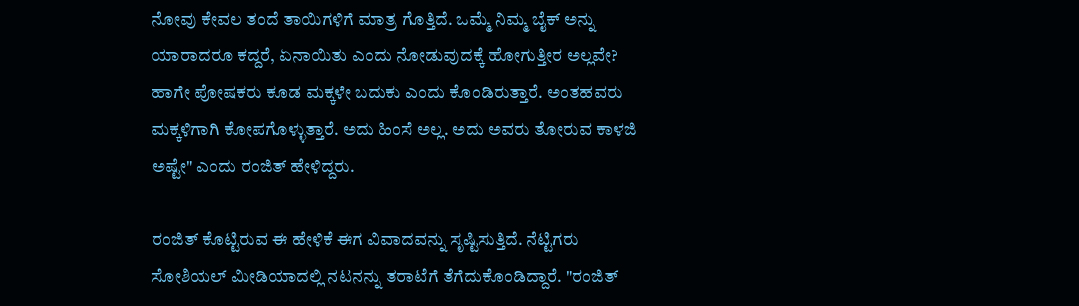ನೋವು ಕೇವಲ ತಂದೆ ತಾಯಿಗಳಿಗೆ ಮಾತ್ರ ಗೊತ್ತಿದೆ. ಒಮ್ಮೆ ನಿಮ್ಮ ಬೈಕ್ ಅನ್ನು ಯಾರಾದರೂ ಕದ್ದರೆ, ಏನಾಯಿತು ಎಂದು ನೋಡುವುದಕ್ಕೆ ಹೋಗುತ್ತೀರ ಅಲ್ಲವೇ? ಹಾಗೇ ಪೋಷಕರು ಕೂಡ ಮಕ್ಕಳೇ ಬದುಕು ಎಂದು ಕೊಂಡಿರುತ್ತಾರೆ. ಅಂತಹವರು ಮಕ್ಕಳಿಗಾಗಿ ಕೋಪಗೊಳ್ಳುತ್ತಾರೆ. ಅದು ಹಿಂಸೆ ಅಲ್ಲ. ಅದು ಅವರು ತೋರುವ ಕಾಳಜಿ ಅಷ್ಟೇ" ಎಂದು ರಂಜಿತ್ ಹೇಳಿದ್ದರು.

ರಂಜಿತ್ ಕೊಟ್ಟಿರುವ ಈ ಹೇಳಿಕೆ ಈಗ ವಿವಾದವನ್ನು ಸೃಷ್ಟಿಸುತ್ತಿದೆ. ನೆಟ್ಟಿಗರು ಸೋಶಿಯಲ್ ಮೀಡಿಯಾದಲ್ಲಿ ನಟನನ್ನು ತರಾಟೆಗೆ ತೆಗೆದುಕೊಂಡಿದ್ದಾರೆ. "ರಂಜಿತ್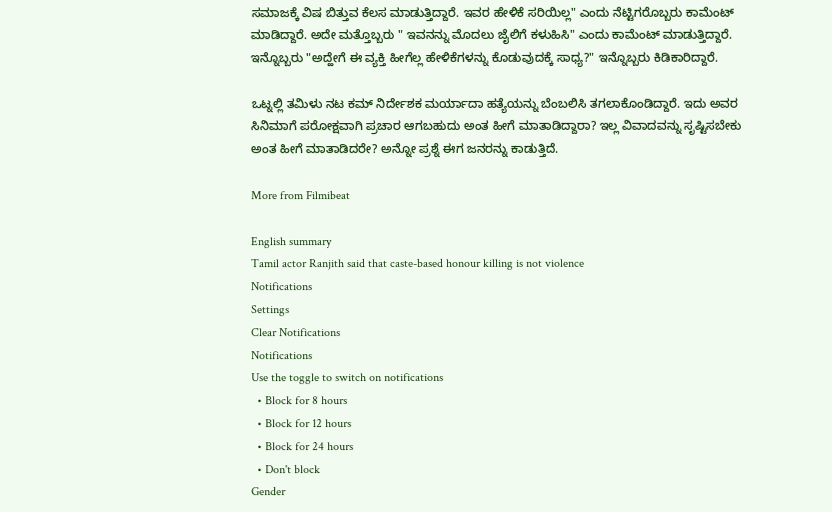ಸಮಾಜಕ್ಕೆ ವಿಷ ಬಿತ್ತುವ ಕೆಲಸ ಮಾಡುತ್ತಿದ್ದಾರೆ. ಇವರ ಹೇಳಿಕೆ ಸರಿಯಿಲ್ಲ" ಎಂದು ನೆಟ್ಟಿಗರೊಬ್ಬರು ಕಾಮೆಂಟ್ ಮಾಡಿದ್ದಾರೆ. ಅದೇ ಮತ್ತೊಬ್ಬರು " ಇವನನ್ನು ಮೊದಲು ಜೈಲಿಗೆ ಕಳುಹಿಸಿ" ಎಂದು ಕಾಮೆಂಟ್ ಮಾಡುತ್ತಿದ್ದಾರೆ. ಇನ್ನೊಬ್ಬರು "ಅದ್ಹೇಗೆ ಈ ವ್ಯಕ್ತಿ ಹೀಗೆಲ್ಲ ಹೇಳಿಕೆಗಳನ್ನು ಕೊಡುವುದಕ್ಕೆ ಸಾಧ್ಯ?" ಇನ್ನೊಬ್ಬರು ಕಿಡಿಕಾರಿದ್ದಾರೆ.

ಒಟ್ನಲ್ಲಿ ತಮಿಳು ನಟ ಕಮ್ ನಿರ್ದೇಶಕ ಮರ್ಯಾದಾ ಹತ್ಯೆಯನ್ನು ಬೆಂಬಲಿಸಿ ತಗಲಾಕೊಂಡಿದ್ದಾರೆ. ಇದು ಅವರ ಸಿನಿಮಾಗೆ ಪರೋಕ್ಷವಾಗಿ ಪ್ರಚಾರ ಆಗಬಹುದು ಅಂತ ಹೀಗೆ ಮಾತಾಡಿದ್ದಾರಾ? ಇಲ್ಲ ವಿವಾದವನ್ನು ಸೃಷ್ಟಿಸಬೇಕು ಅಂತ ಹೀಗೆ ಮಾತಾಡಿದರೇ? ಅನ್ನೋ ಪ್ರಶ್ನೆ ಈಗ ಜನರನ್ನು ಕಾಡುತ್ತಿದೆ.

More from Filmibeat

English summary
Tamil actor Ranjith said that caste-based honour killing is not violence
Notifications
Settings
Clear Notifications
Notifications
Use the toggle to switch on notifications
  • Block for 8 hours
  • Block for 12 hours
  • Block for 24 hours
  • Don't block
Gender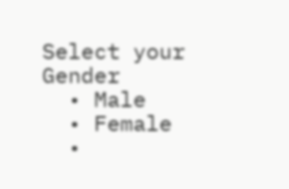Select your Gender
  • Male
  • Female
  •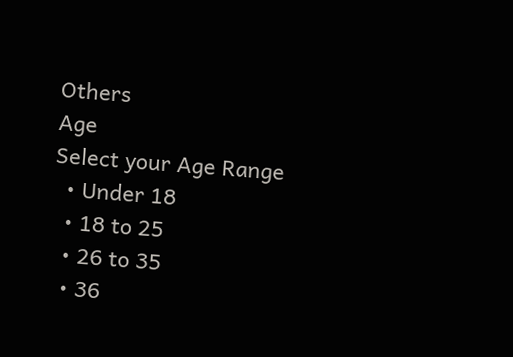Others
Age
Select your Age Range
  • Under 18
  • 18 to 25
  • 26 to 35
  • 36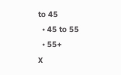to 45
  • 45 to 55
  • 55+
X